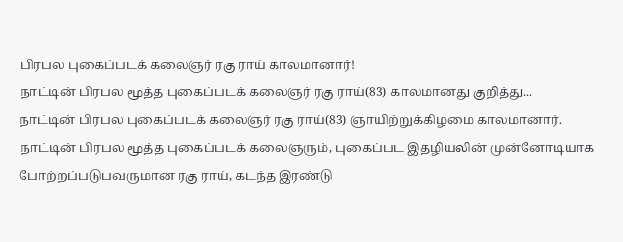பிரபல புகைப்படக் கலைஞர் ரகு ராய் காலமானார்!
நாட்டின் பிரபல மூத்த புகைப்படக் கலைஞர் ரகு ராய்(83) காலமானது குறித்து...
நாட்டின் பிரபல புகைப்படக் கலைஞர் ரகு ராய்(83) ஞாயிற்றுக்கிழமை காலமானார்.
நாட்டின் பிரபல மூத்த புகைப்படக் கலைஞரும், புகைப்பட இதழியலின் முன்னோடியாக போற்றப்படுபவருமான ரகு ராய், கடந்த இரண்டு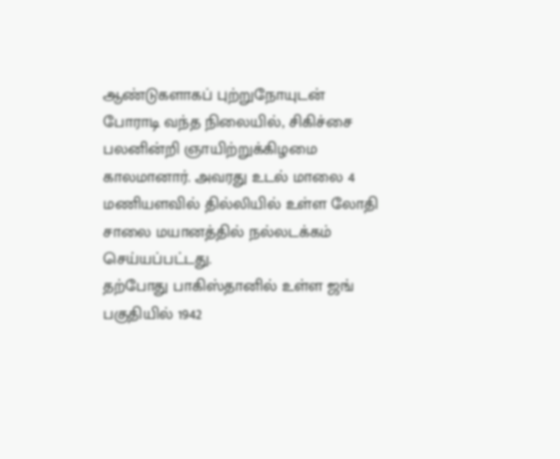ஆண்டுகளாகப் புற்றுநோயுடன் போராடி வந்த நிலையில், சிகிச்சை பலனின்றி ஞாயிற்றுக்கிழமை காலமானார். அவரது உடல் மாலை 4 மணியளவில் தில்லியில் உள்ள லோதி சாலை மயானத்தில் நல்லடக்கம் செய்யப்பட்டது.
தற்போது பாகிஸ்தானில் உள்ள ஜங் பகுதியில் 1942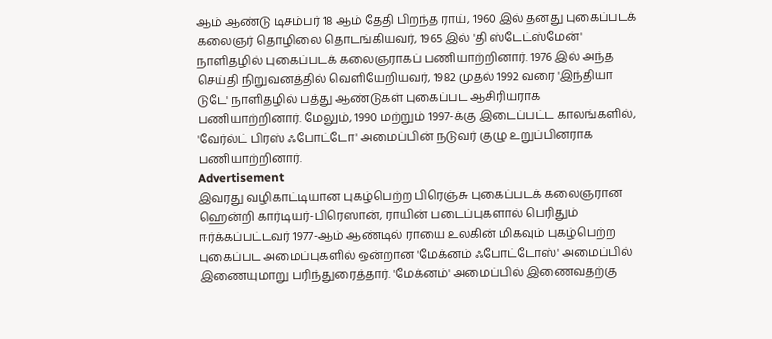ஆம் ஆண்டு டிசம்பர் 18 ஆம் தேதி பிறந்த ராய், 1960 இல் தனது புகைப்படக் கலைஞர் தொழிலை தொடங்கியவர், 1965 இல் 'தி ஸ்டேட்ஸ்மேன்' நாளிதழில் புகைப்படக் கலைஞராகப் பணியாற்றினார். 1976 இல் அந்த செய்தி நிறுவனத்தில் வெளியேறியவர், 1982 முதல் 1992 வரை 'இந்தியா டுடே' நாளிதழில் பத்து ஆண்டுகள் புகைப்பட ஆசிரியராக பணியாற்றினார். மேலும், 1990 மற்றும் 1997-க்கு இடைப்பட்ட காலங்களில், 'வேர்ல்ட் பிரஸ் ஃபோட்டோ' அமைப்பின் நடுவர் குழு உறுப்பினராக பணியாற்றினார்.
Advertisement
இவரது வழிகாட்டியான புகழ்பெற்ற பிரெஞ்சு புகைப்படக் கலைஞரான ஹென்றி கார்டியர்-பிரெஸான், ராயின் படைப்புகளால் பெரிதும் ஈர்க்கப்பட்டவர் 1977-ஆம் ஆண்டில் ராயை உலகின் மிகவும் புகழ்பெற்ற புகைப்பட அமைப்புகளில் ஒன்றான 'மேக்னம் ஃபோட்டோஸ்' அமைப்பில் இணையுமாறு பரிந்துரைத்தார். 'மேக்னம்' அமைப்பில் இணைவதற்கு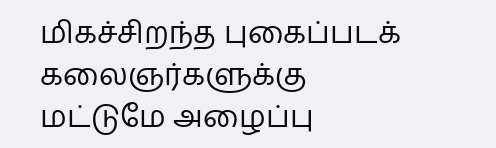மிகச்சிறந்த புகைப்படக் கலைஞர்களுக்கு மட்டுமே அழைப்பு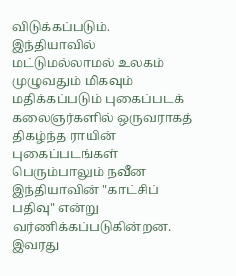விடுக்கப்படும்.
இந்தியாவில் மட்டுமல்லாமல் உலகம் முழுவதும் மிகவும் மதிக்கப்படும் புகைப்படக் கலைஞர்களில் ஒருவராகத் திகழ்ந்த ராயின் புகைப்படங்கள் பெரும்பாலும் நவீன இந்தியாவின் "காட்சிப் பதிவு" என்று வர்ணிக்கப்படுகின்றன. இவரது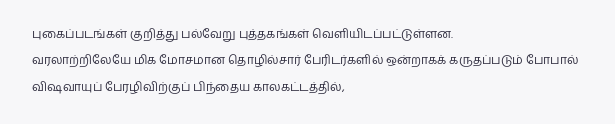புகைப்படங்கள் குறித்து பல்வேறு புத்தகங்கள் வெளியிடப்பட்டுள்ளன.
வரலாற்றிலேயே மிக மோசமான தொழில்சார் பேரிடர்களில் ஒன்றாகக் கருதப்படும் போபால் விஷவாயுப் பேரழிவிற்குப் பிந்தைய காலகட்டத்தில்,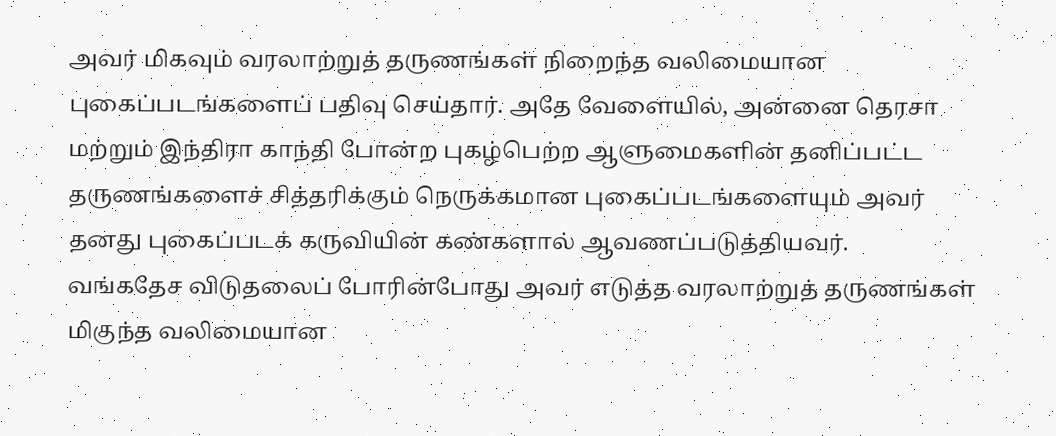அவர் மிகவும் வரலாற்றுத் தருணங்கள் நிறைந்த வலிமையான புகைப்படங்களைப் பதிவு செய்தார். அதே வேளையில், அன்னை தெரசா மற்றும் இந்திரா காந்தி போன்ற புகழ்பெற்ற ஆளுமைகளின் தனிப்பட்ட தருணங்களைச் சித்தரிக்கும் நெருக்கமான புகைப்படங்களையும் அவர் தனது புகைப்படக் கருவியின் கண்களால் ஆவணப்படுத்தியவர்.
வங்கதேச விடுதலைப் போரின்போது அவர் எடுத்த வரலாற்றுத் தருணங்கள் மிகுந்த வலிமையான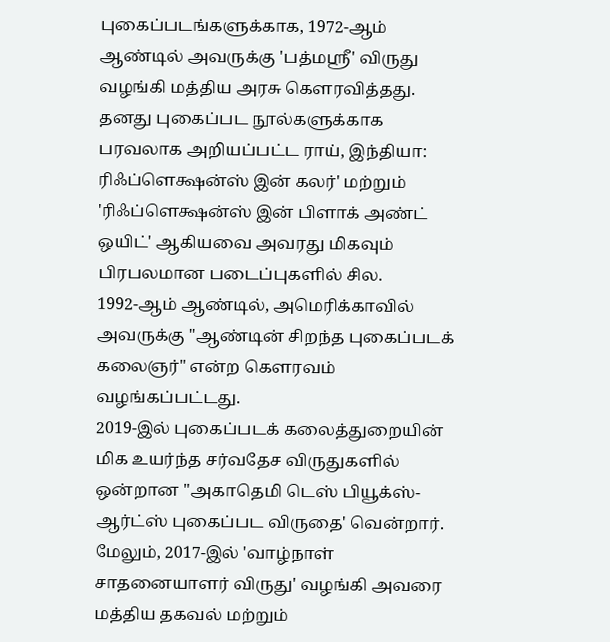புகைப்படங்களுக்காக, 1972-ஆம் ஆண்டில் அவருக்கு 'பத்மஸ்ரீ' விருது வழங்கி மத்திய அரசு கௌரவித்தது.
தனது புகைப்பட நூல்களுக்காக பரவலாக அறியப்பட்ட ராய், இந்தியா: ரிஃப்ளெக்ஷன்ஸ் இன் கலர்' மற்றும் 'ரிஃப்ளெக்ஷன்ஸ் இன் பிளாக் அண்ட் ஒயிட்' ஆகியவை அவரது மிகவும் பிரபலமான படைப்புகளில் சில.
1992-ஆம் ஆண்டில், அமெரிக்காவில் அவருக்கு "ஆண்டின் சிறந்த புகைப்படக் கலைஞர்" என்ற கௌரவம் வழங்கப்பட்டது.
2019-இல் புகைப்படக் கலைத்துறையின் மிக உயர்ந்த சர்வதேச விருதுகளில் ஒன்றான ''அகாதெமி டெஸ் பியூக்ஸ்-ஆர்ட்ஸ் புகைப்பட விருதை' வென்றார். மேலும், 2017-இல் 'வாழ்நாள் சாதனையாளர் விருது' வழங்கி அவரை மத்திய தகவல் மற்றும்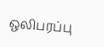ஒலிபரப்பு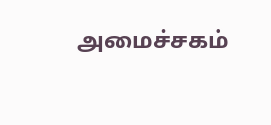அமைச்சகம்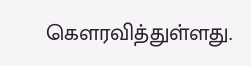கௌரவித்துள்ளது.